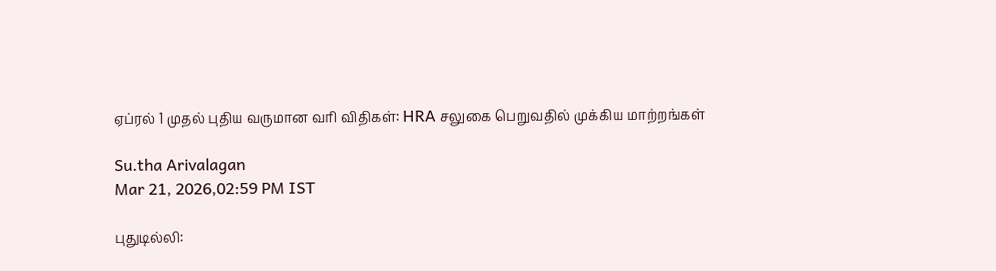ஏப்ரல் 1 முதல் புதிய வருமான வரி விதிகள்: HRA சலுகை பெறுவதில் முக்கிய மாற்றங்கள்

Su.tha Arivalagan
Mar 21, 2026,02:59 PM IST

புதுடில்லி: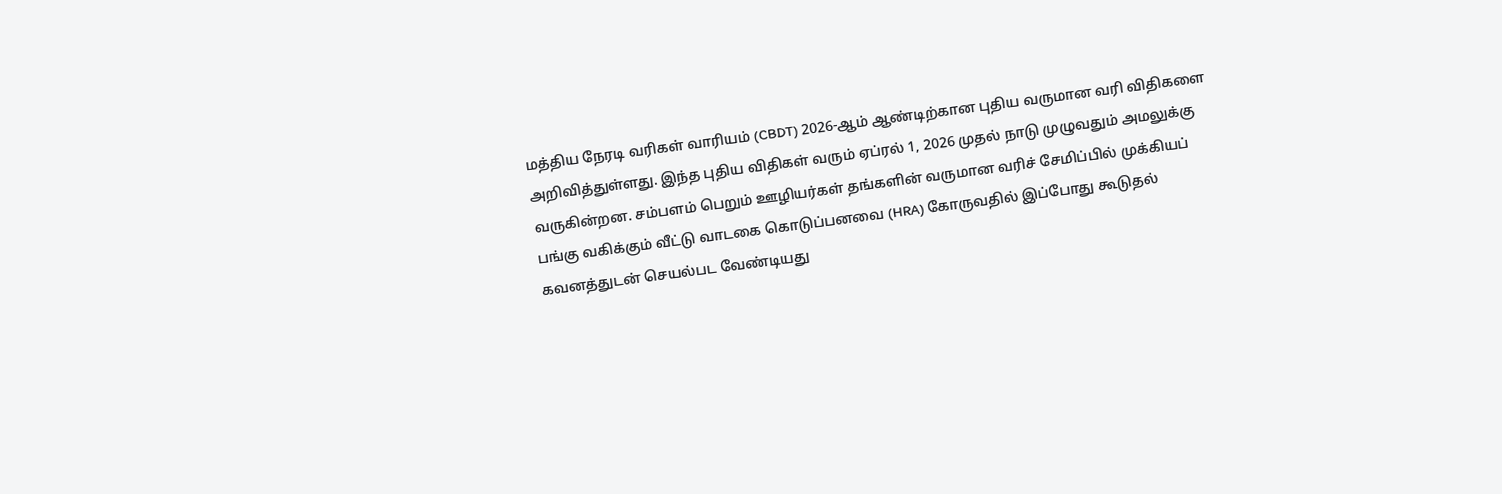மத்திய நேரடி வரிகள் வாரியம் (CBDT) 2026-ஆம் ஆண்டிற்கான புதிய வருமான வரி விதிகளை அறிவித்துள்ளது. இந்த புதிய விதிகள் வரும் ஏப்ரல் 1, 2026 முதல் நாடு முழுவதும் அமலுக்கு வருகின்றன. சம்பளம் பெறும் ஊழியர்கள் தங்களின் வருமான வரிச் சேமிப்பில் முக்கியப் பங்கு வகிக்கும் வீட்டு வாடகை கொடுப்பனவை (HRA) கோருவதில் இப்போது கூடுதல் கவனத்துடன் செயல்பட வேண்டியது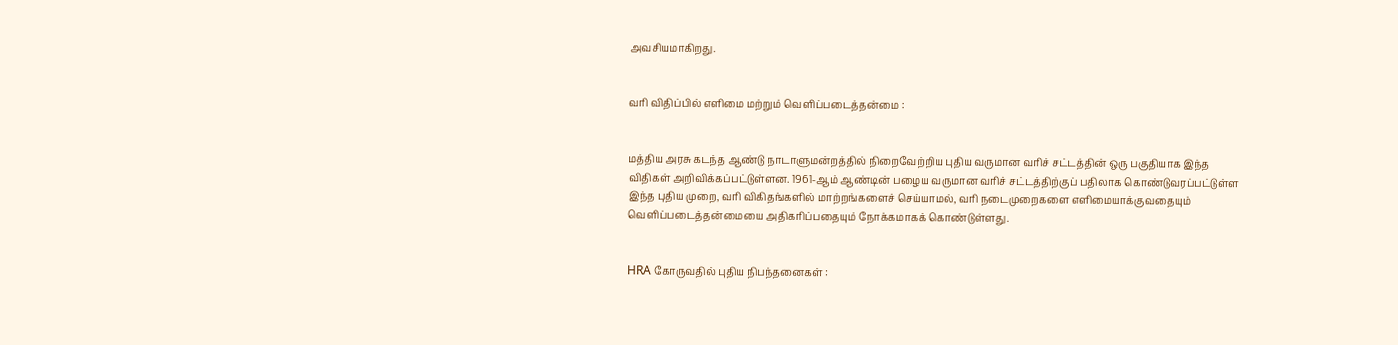அவசியமாகிறது.


வரி விதிப்பில் எளிமை மற்றும் வெளிப்படைத்தன்மை :


மத்திய அரசு கடந்த ஆண்டு நாடாளுமன்றத்தில் நிறைவேற்றிய புதிய வருமான வரிச் சட்டத்தின் ஒரு பகுதியாக இந்த விதிகள் அறிவிக்கப்பட்டுள்ளன. 1961-ஆம் ஆண்டின் பழைய வருமான வரிச் சட்டத்திற்குப் பதிலாக கொண்டுவரப்பட்டுள்ள இந்த புதிய முறை, வரி விகிதங்களில் மாற்றங்களைச் செய்யாமல், வரி நடைமுறைகளை எளிமையாக்குவதையும் வெளிப்படைத்தன்மையை அதிகரிப்பதையும் நோக்கமாகக் கொண்டுள்ளது.


HRA கோருவதில் புதிய நிபந்தனைகள் :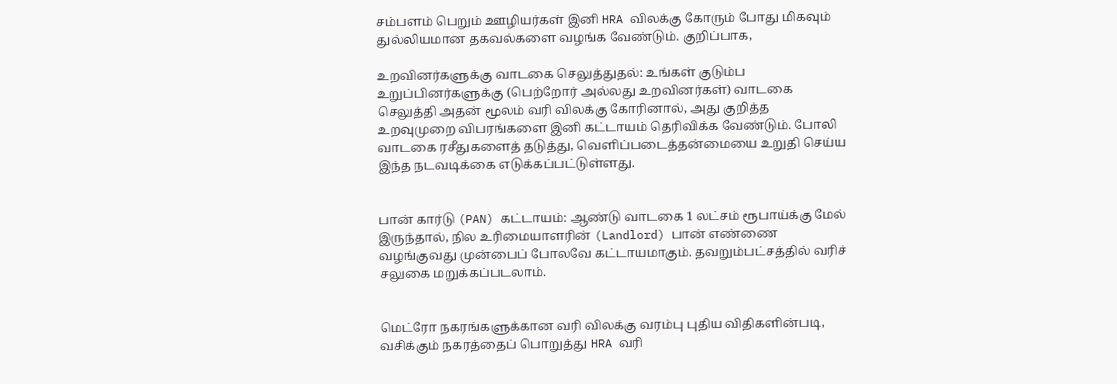சம்பளம் பெறும் ஊழியர்கள் இனி HRA விலக்கு கோரும் போது மிகவும் துல்லியமான தகவல்களை வழங்க வேண்டும். குறிப்பாக,

உறவினர்களுக்கு வாடகை செலுத்துதல்: உங்கள் குடும்ப உறுப்பினர்களுக்கு (பெற்றோர் அல்லது உறவினர்கள்) வாடகை செலுத்தி அதன் மூலம் வரி விலக்கு கோரினால், அது குறித்த உறவுமுறை விபரங்களை இனி கட்டாயம் தெரிவிக்க வேண்டும். போலி வாடகை ரசீதுகளைத் தடுத்து, வெளிப்படைத்தன்மையை உறுதி செய்ய இந்த நடவடிக்கை எடுக்கப்பட்டுள்ளது.


பான் கார்டு (PAN) கட்டாயம்: ஆண்டு வாடகை 1 லட்சம் ரூபாய்க்கு மேல் இருந்தால், நில உரிமையாளரின் (Landlord) பான் எண்ணை வழங்குவது முன்பைப் போலவே கட்டாயமாகும். தவறும்பட்சத்தில் வரிச் சலுகை மறுக்கப்படலாம்.


மெட்ரோ நகரங்களுக்கான வரி விலக்கு வரம்பு புதிய விதிகளின்படி, வசிக்கும் நகரத்தைப் பொறுத்து HRA வரி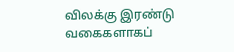விலக்கு இரண்டு வகைகளாகப்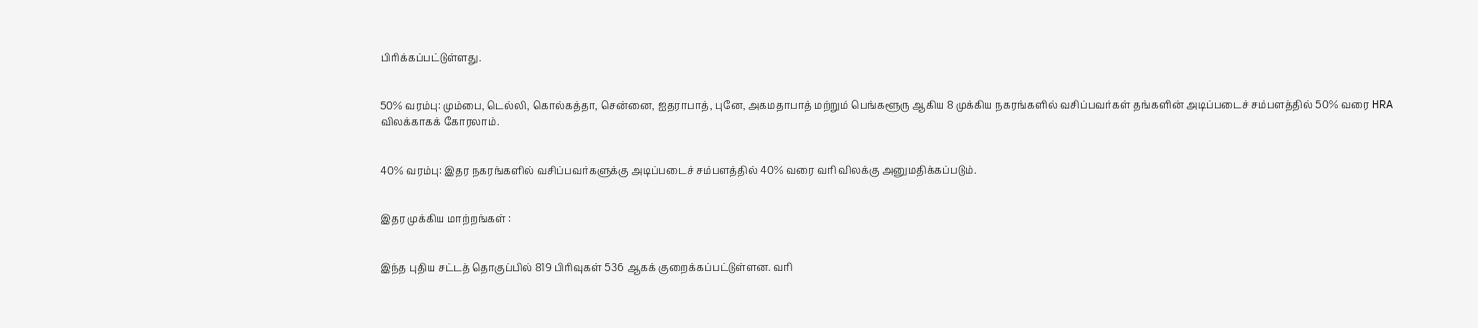பிரிக்கப்பட்டுள்ளது.


50% வரம்பு: மும்பை, டெல்லி, கொல்கத்தா, சென்னை, ஐதராபாத், புனே, அகமதாபாத் மற்றும் பெங்களூரு ஆகிய 8 முக்கிய நகரங்களில் வசிப்பவர்கள் தங்களின் அடிப்படைச் சம்பளத்தில் 50% வரை HRA விலக்காகக் கோரலாம்.


40% வரம்பு: இதர நகரங்களில் வசிப்பவர்களுக்கு அடிப்படைச் சம்பளத்தில் 40% வரை வரி விலக்கு அனுமதிக்கப்படும்.


இதர முக்கிய மாற்றங்கள் :


இந்த புதிய சட்டத் தொகுப்பில் 819 பிரிவுகள் 536 ஆகக் குறைக்கப்பட்டுள்ளன. வரி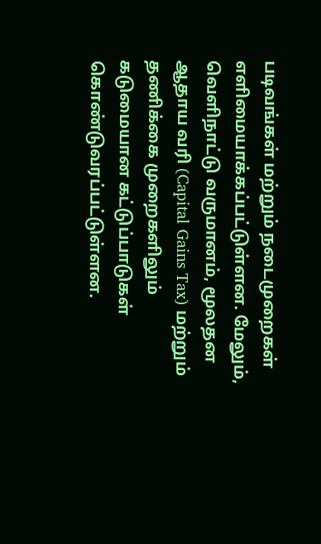படிவங்கள் மற்றும் நடைமுறைகள் எளிமையாக்கப்பட்டுள்ளன. மேலும், வெளிநாட்டு வருமானம், மூலதன ஆதாய வரி (Capital Gains Tax) மற்றும் தணிக்கை முறைகளிலும் கடுமையான கட்டுப்பாடுகள் கொண்டுவரப்பட்டுள்ளன.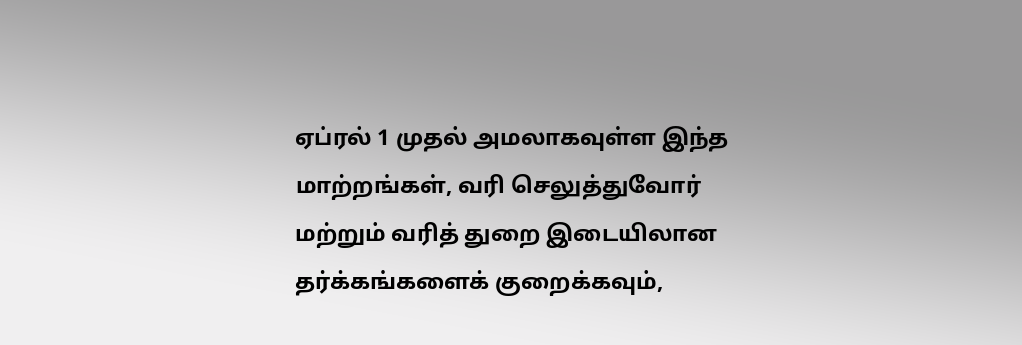ஏப்ரல் 1 முதல் அமலாகவுள்ள இந்த மாற்றங்கள், வரி செலுத்துவோர் மற்றும் வரித் துறை இடையிலான தர்க்கங்களைக் குறைக்கவும்,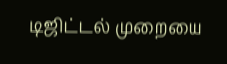டிஜிட்டல் முறையை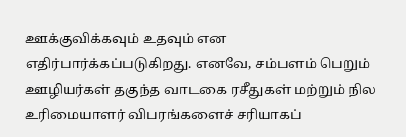ஊக்குவிக்கவும் உதவும் என எதிர்பார்க்கப்படுகிறது. எனவே, சம்பளம் பெறும் ஊழியர்கள் தகுந்த வாடகை ரசீதுகள் மற்றும் நில உரிமையாளர் விபரங்களைச் சரியாகப்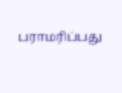பராமரிப்பது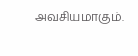அவசியமாகும்.